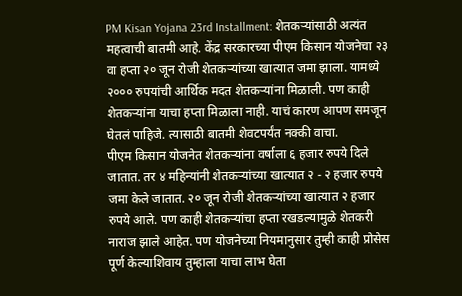PM Kisan Yojana 23rd Installment: शेतकऱ्यांसाठी अत्यंत महत्वाची बातमी आहे. केंद्र सरकारच्या पीएम किसान योजनेचा २३ वा हप्ता २० जून रोजी शेतकऱ्यांच्या खात्यात जमा झाला. यामध्ये २००० रुपयांची आर्थिक मदत शेतकऱ्यांना मिळाली. पण काही शेतकऱ्यांना याचा हप्ता मिळाला नाही. याचं कारण आपण समजून घेतलं पाहिजे. त्यासाठी बातमी शेवटपर्यंत नक्की वाचा.
पीएम किसान योजनेत शेतकऱ्यांना वर्षाला ६ हजार रुपये दिले जातात. तर ४ महिन्यांनी शेतकऱ्यांच्या खात्यात २ - २ हजार रुपये जमा केले जातात. २० जून रोजी शेतकऱ्यांच्या खात्यात २ हजार रुपये आले. पण काही शेतकऱ्यांचा हप्ता रखडल्यामुळे शेतकरी नाराज झाले आहेत. पण योजनेच्या नियमानुसार तुम्ही काही प्रोसेस पूर्ण केल्याशिवाय तुम्हाला याचा लाभ घेता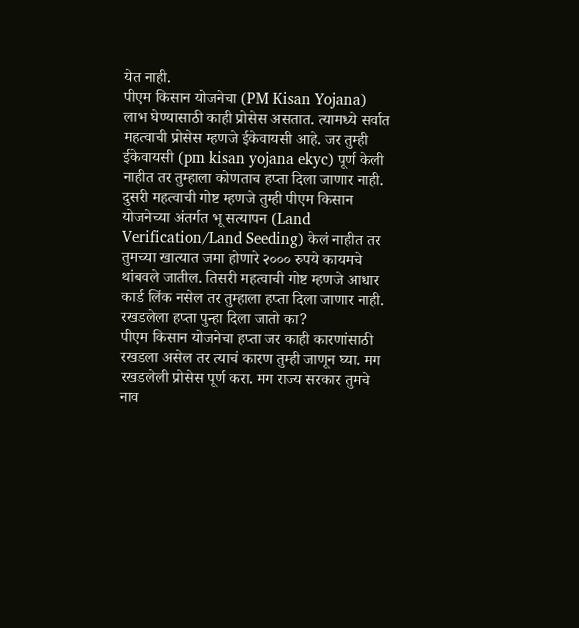येत नाही.
पीएम किसान योजनेचा (PM Kisan Yojana) लाभ घेण्यासाठी काही प्रोसेस असतात. त्यामध्ये सर्वात महत्वाची प्रोसेस म्हणजे ईकेवायसी आहे. जर तुम्ही ईकेवायसी (pm kisan yojana ekyc) पूर्ण केली नाहीत तर तुम्हाला कोणताच हप्ता दिला जाणार नाही. दुसरी महत्वाची गोष्ट म्हणजे तुम्ही पीएम किसान योजनेच्या अंतर्गत भू सत्यापन (Land Verification/Land Seeding) केलं नाहीत तर तुमच्या खात्यात जमा होणारे २००० रुपये कायमचे थांबवले जातील. तिसरी महत्वाची गोष्ट म्हणजे आधार कार्ड लिंक नसेल तर तुम्हाला हप्ता दिला जाणार नाही.
रखडलेला हप्ता पुन्हा दिला जातो का?
पीएम किसान योजनेचा हप्ता जर काही कारणांसाठी रखडला असेल तर त्याचं कारण तुम्ही जाणून घ्या. मग रखडलेली प्रोसेस पूर्ण करा. मग राज्य सरकार तुमचे नाव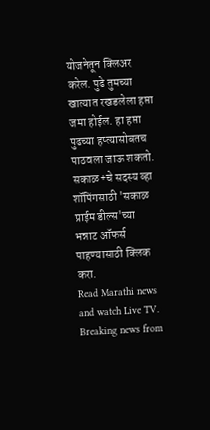योजनेतून क्लिअर करेल. पुढे तुमच्या खात्यात रखडलेला हप्ता जमा होईल. हा हप्ता पुढच्या हप्त्यासोबतच पाठवला जाऊ शकतो.
सकाळ+चे सदस्य व्हा
शॉपिंगसाठी 'सकाळ प्राईम डील्स'च्या भन्नाट ऑफर्स पाहण्यासाठी क्लिक करा.
Read Marathi news and watch Live TV. Breaking news from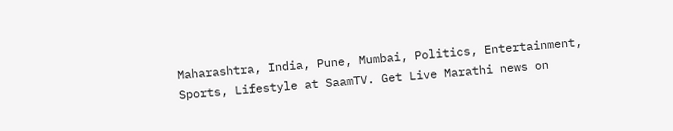Maharashtra, India, Pune, Mumbai, Politics, Entertainment, Sports, Lifestyle at SaamTV. Get Live Marathi news on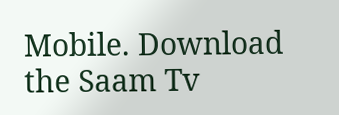Mobile. Download the Saam Tv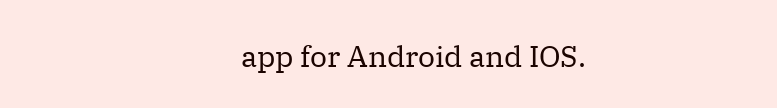app for Android and IOS.